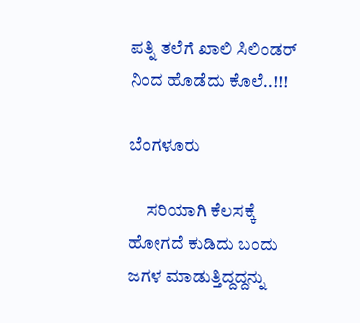ಪತ್ನಿ ತಲೆಗೆ ಖಾಲಿ ಸಿಲಿಂಡರ್ ನಿಂದ ಹೊಡೆದು ಕೊಲೆ..!!!

ಬೆಂಗಳೂರು

     ಸರಿಯಾಗಿ ಕೆಲಸಕ್ಕೆ ಹೋಗದೆ ಕುಡಿದು ಬಂದು ಜಗಳ ಮಾಡುತ್ತಿದ್ದದ್ದನ್ನು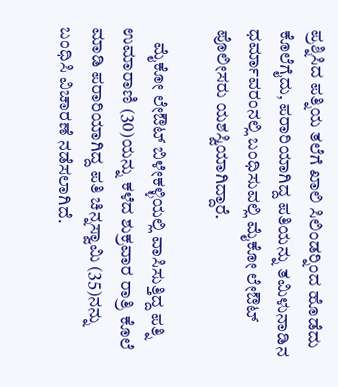ಪ್ರಶ್ನಿಸಿದ ಪತ್ನಿಯ ತಲೆಗೆ ಖಾಲಿ ಸಿಲಿಂಡರ್‍ನಿಂದ ಹೊಡೆದು ಕೊಲೆಗೈದು, ಪರಾರಿಯಾಗಿದ್ದ ಪತಿಯನ್ನು ತಮಿಳುನಾಡಿನ ಧರ್ಮಾವರಂನಲ್ಲಿ ಬಂಧಿಸುವಲ್ಲಿ ಮೈಕೋ ಲೇಔಟ್ ಪೊಲೀಸರು ಯಶಸ್ವಿಯಾಗಿದ್ದಾರೆ.

    ಮೈಕೋ ಲೇಔಟ್ ಬಿಳೇಕಳ್ಳಿಯಲ್ಲಿ ವಾಸಿಸುತ್ತಿದ್ದ ಪತ್ನಿ ಉಮಾರಾಣಿ (30)ಯನ್ನು ಕಳೆದ ಶುಕ್ರವಾರ ರಾತ್ರಿ ಕೊಲೆ ಮಾಡಿ ಪರಾರಿಯಾಗಿದ್ದ ಪತಿ ಚಿನ್ನಸ್ವಾಮಿ (35)ನನ್ನು ಬಂಧಿಸಿ ವಿಚಾರಣೆ ನಡೆಸಲಾಗಿದೆ.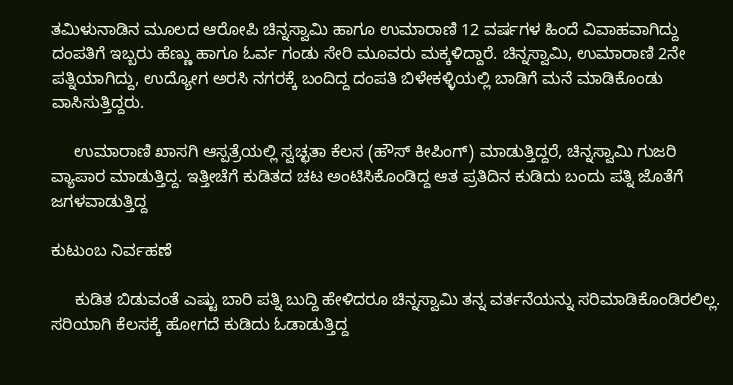ತಮಿಳುನಾಡಿನ ಮೂಲದ ಆರೋಪಿ ಚಿನ್ನಸ್ವಾಮಿ ಹಾಗೂ ಉಮಾರಾಣಿ 12 ವರ್ಷಗಳ ಹಿಂದೆ ವಿವಾಹವಾಗಿದ್ದು ದಂಪತಿಗೆ ಇಬ್ಬರು ಹೆಣ್ಣು ಹಾಗೂ ಓರ್ವ ಗಂಡು ಸೇರಿ ಮೂವರು ಮಕ್ಕಳಿದ್ದಾರೆ. ಚಿನ್ನಸ್ವಾಮಿ, ಉಮಾರಾಣಿ 2ನೇ ಪತ್ನಿಯಾಗಿದ್ದು, ಉದ್ಯೋಗ ಅರಸಿ ನಗರಕ್ಕೆ ಬಂದಿದ್ದ ದಂಪತಿ ಬಿಳೇಕಳ್ಳಿಯಲ್ಲಿ ಬಾಡಿಗೆ ಮನೆ ಮಾಡಿಕೊಂಡು ವಾಸಿಸುತ್ತಿದ್ದರು.

     ಉಮಾರಾಣಿ ಖಾಸಗಿ ಆಸ್ಪತ್ರೆಯಲ್ಲಿ ಸ್ವಚ್ಛತಾ ಕೆಲಸ (ಹೌಸ್ ಕೀಪಿಂಗ್) ಮಾಡುತ್ತಿದ್ದರೆ, ಚಿನ್ನಸ್ವಾಮಿ ಗುಜರಿ ವ್ಯಾಪಾರ ಮಾಡುತ್ತಿದ್ದ. ಇತ್ತೀಚೆಗೆ ಕುಡಿತದ ಚಟ ಅಂಟಿಸಿಕೊಂಡಿದ್ದ ಆತ ಪ್ರತಿದಿನ ಕುಡಿದು ಬಂದು ಪತ್ನಿ ಜೊತೆಗೆ ಜಗಳವಾಡುತ್ತಿದ್ದ

ಕುಟುಂಬ ನಿರ್ವಹಣೆ

     ಕುಡಿತ ಬಿಡುವಂತೆ ಎಷ್ಟು ಬಾರಿ ಪತ್ನಿ ಬುದ್ದಿ ಹೇಳಿದರೂ ಚಿನ್ನಸ್ವಾಮಿ ತನ್ನ ವರ್ತನೆಯನ್ನು ಸರಿಮಾಡಿಕೊಂಡಿರಲಿಲ್ಲ. ಸರಿಯಾಗಿ ಕೆಲಸಕ್ಕೆ ಹೋಗದೆ ಕುಡಿದು ಓಡಾಡುತ್ತಿದ್ದ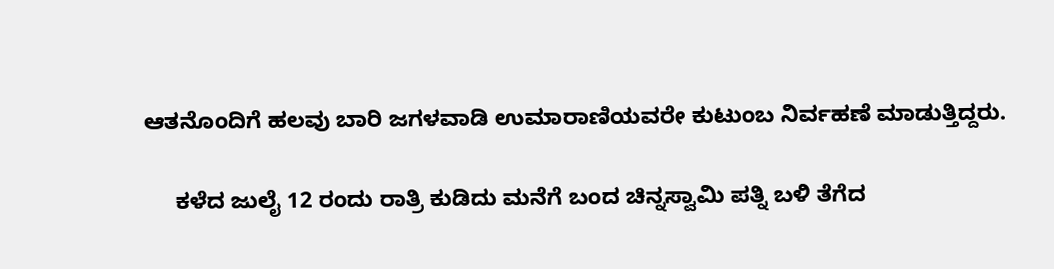ಆತನೊಂದಿಗೆ ಹಲವು ಬಾರಿ ಜಗಳವಾಡಿ ಉಮಾರಾಣಿಯವರೇ ಕುಟುಂಬ ನಿರ್ವಹಣೆ ಮಾಡುತ್ತಿದ್ದರು.

     ಕಳೆದ ಜುಲೈ 12 ರಂದು ರಾತ್ರಿ ಕುಡಿದು ಮನೆಗೆ ಬಂದ ಚಿನ್ನಸ್ವಾಮಿ ಪತ್ನಿ ಬಳಿ ತೆಗೆದ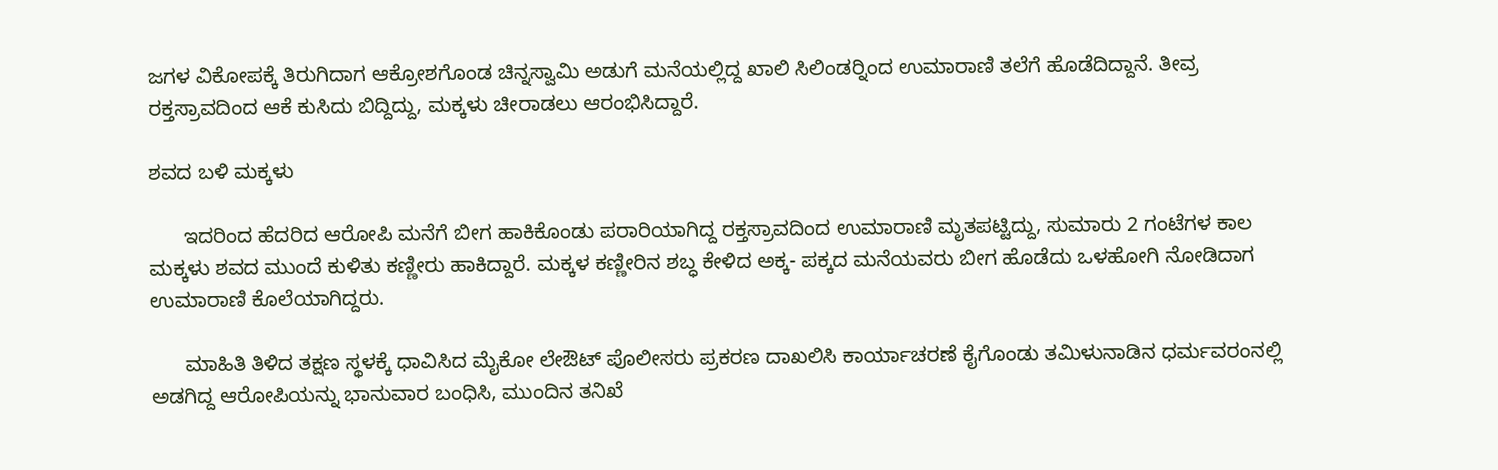ಜಗಳ ವಿಕೋಪಕ್ಕೆ ತಿರುಗಿದಾಗ ಆಕ್ರೋಶಗೊಂಡ ಚಿನ್ನಸ್ವಾಮಿ ಅಡುಗೆ ಮನೆಯಲ್ಲಿದ್ದ ಖಾಲಿ ಸಿಲಿಂಡರ್‍ನಿಂದ ಉಮಾರಾಣಿ ತಲೆಗೆ ಹೊಡೆದಿದ್ದಾನೆ. ತೀವ್ರ ರಕ್ತಸ್ರಾವದಿಂದ ಆಕೆ ಕುಸಿದು ಬಿದ್ದಿದ್ದು, ಮಕ್ಕಳು ಚೀರಾಡಲು ಆರಂಭಿಸಿದ್ದಾರೆ.

ಶವದ ಬಳಿ ಮಕ್ಕಳು

      ಇದರಿಂದ ಹೆದರಿದ ಆರೋಪಿ ಮನೆಗೆ ಬೀಗ ಹಾಕಿಕೊಂಡು ಪರಾರಿಯಾಗಿದ್ದ ರಕ್ತಸ್ರಾವದಿಂದ ಉಮಾರಾಣಿ ಮೃತಪಟ್ಟಿದ್ದು, ಸುಮಾರು 2 ಗಂಟೆಗಳ ಕಾಲ ಮಕ್ಕಳು ಶವದ ಮುಂದೆ ಕುಳಿತು ಕಣ್ಣೀರು ಹಾಕಿದ್ದಾರೆ. ಮಕ್ಕಳ ಕಣ್ಣೀರಿನ ಶಬ್ಧ ಕೇಳಿದ ಅಕ್ಕ- ಪಕ್ಕದ ಮನೆಯವರು ಬೀಗ ಹೊಡೆದು ಒಳಹೋಗಿ ನೋಡಿದಾಗ ಉಮಾರಾಣಿ ಕೊಲೆಯಾಗಿದ್ದರು.

      ಮಾಹಿತಿ ತಿಳಿದ ತಕ್ಷಣ ಸ್ಥಳಕ್ಕೆ ಧಾವಿಸಿದ ಮೈಕೋ ಲೇಔಟ್ ಪೊಲೀಸರು ಪ್ರಕರಣ ದಾಖಲಿಸಿ ಕಾರ್ಯಾಚರಣೆ ಕೈಗೊಂಡು ತಮಿಳುನಾಡಿನ ಧರ್ಮವರಂನಲ್ಲಿ ಅಡಗಿದ್ದ ಆರೋಪಿಯನ್ನು ಭಾನುವಾರ ಬಂಧಿಸಿ, ಮುಂದಿನ ತನಿಖೆ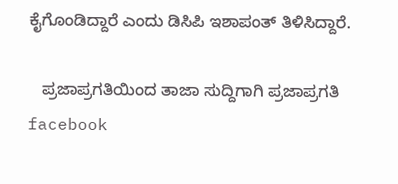ಕೈಗೊಂಡಿದ್ದಾರೆ ಎಂದು ಡಿಸಿಪಿ ಇಶಾಪಂತ್ ತಿಳಿಸಿದ್ದಾರೆ.

   ಪ್ರಜಾಪ್ರಗತಿಯಿಂದ ತಾಜಾ ಸುದ್ದಿಗಾಗಿ ಪ್ರಜಾಪ್ರಗತಿ facebook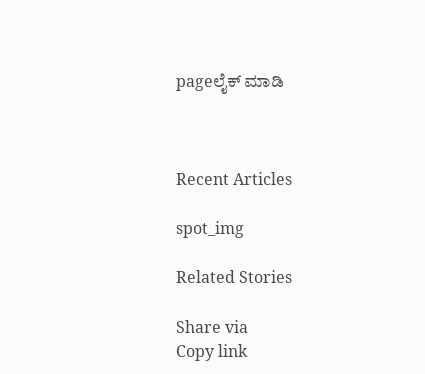pageಲೈಕ್ ಮಾಡಿ



Recent Articles

spot_img

Related Stories

Share via
Copy link